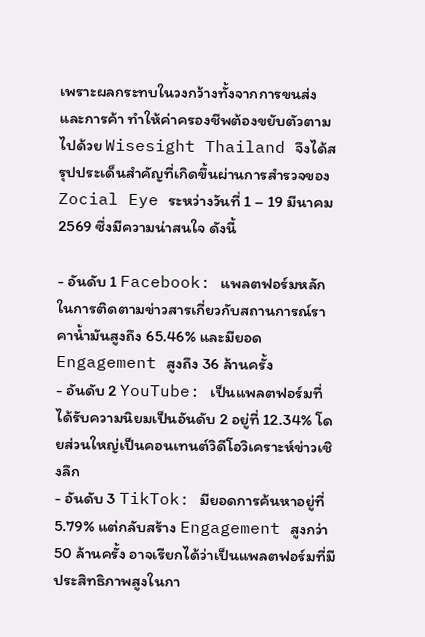เพราะผลกระทบในวงกว้างทั้งจากการขนส่งและการค้า ทำให้ค่าครองชีพต้องขยับตัวตามไปด้วย Wisesight Thailand จึงได้สรุปประเด็นสำคัญที่เกิดขึ้นผ่านการสำรวจของ Zocial Eye ระหว่างวันที่ 1 – 19 มีนาคม 2569 ซึ่งมีความน่าสนใจ ดังนี้

- อันดับ 1 Facebook: แพลตฟอร์มหลักในการติดตามข่าวสารเกี่ยวกับสถานการณ์ราคาน้ำมันสูงถึง 65.46% และมียอด Engagement สูงถึง 36 ล้านครั้ง
- อันดับ 2 YouTube: เป็นแพลตฟอร์มที่ได้รับความนิยมเป็นอันดับ 2 อยู่ที่ 12.34% โดยส่วนใหญ่เป็นคอนเทนต์วิดีโอวิเคราะห์ข่าวเชิงลึก
- อันดับ 3 TikTok: มียอดการค้นหาอยู่ที่ 5.79% แต่กลับสร้าง Engagement สูงกว่า 50 ล้านครั้ง อาจเรียกได้ว่าเป็นแพลตฟอร์มที่มีประสิทธิภาพสูงในกา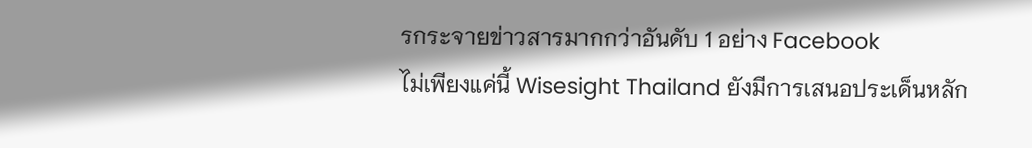รกระจายข่าวสารมากกว่าอันดับ 1 อย่าง Facebook
ไม่เพียงแค่นี้ Wisesight Thailand ยังมีการเสนอประเด็นหลัก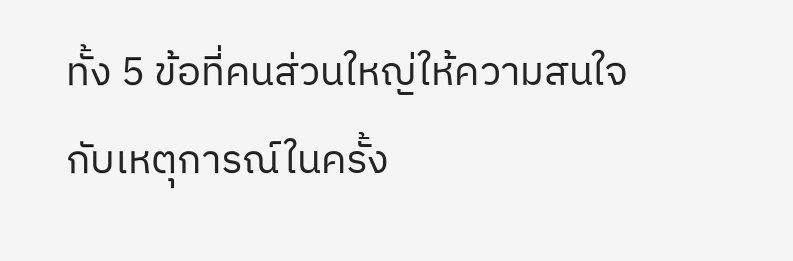ทั้ง 5 ข้อที่คนส่วนใหญ่ให้ความสนใจกับเหตุการณ์ในครั้ง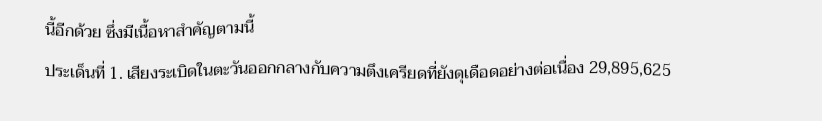นี้อีกด้วย ซึ่งมีเนื้อหาสำคัญตามนี้
ประเด็นที่ 1. เสียงระเบิดในตะวันออกกลางกับความตึงเครียดที่ยังดุเดือดอย่างต่อเนื่อง 29,895,625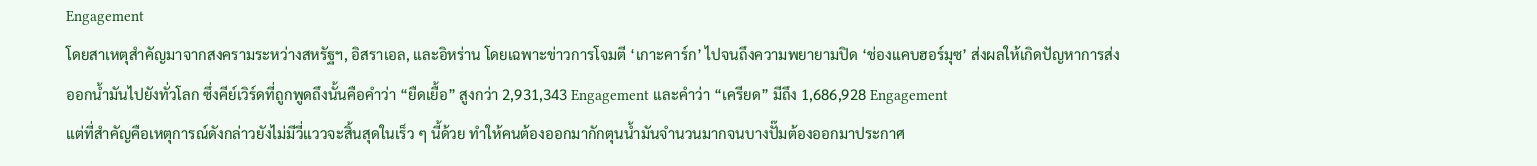Engagement
โดยสาเหตุสำคัญมาจากสงครามระหว่างสหรัฐฯ, อิสราเอล, และอิหร่าน โดยเฉพาะข่าวการโจมตี ‘เกาะคาร์ก’ ไปจนถึงความพยายามปิด ‘ช่องแคบฮอร์มุซ’ ส่งผลให้เกิดปัญหาการส่งออกน้ำมันไปยังทั่วโลก ซึ่งคีย์เวิร์ดที่ถูกพูดถึงนั้นคือคำว่า “ยืดเยื้อ” สูงกว่า 2,931,343 Engagement และคำว่า “เครียด” มีถึง 1,686,928 Engagement
แต่ที่สำคัญคือเหตุการณ์ดังกล่าวยังไม่มีวี่แววจะสิ้นสุดในเร็ว ๆ นี้ด้วย ทำให้คนต้องออกมากักตุนน้ำมันจำนวนมากจนบางปั๊มต้องออกมาประกาศ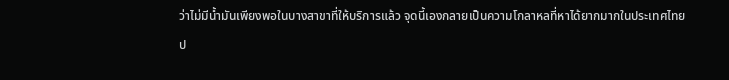ว่าไม่มีน้ำมันเพียงพอในบางสาขาที่ให้บริการแล้ว จุดนี้เองกลายเป็นความโกลาหลที่หาได้ยากมากในประเทศไทย
ป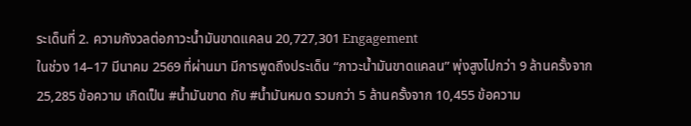ระเด็นที่ 2. ความกังวลต่อภาวะน้ำมันขาดแคลน 20,727,301 Engagement
ในช่วง 14–17 มีนาคม 2569 ที่ผ่านมา มีการพูดถึงประเด็น “ภาวะน้ำมันขาดแคลน” พุ่งสูงไปกว่า 9 ล้านครั้งจาก 25,285 ข้อความ เกิดเป็น #น้ำมันขาด กับ #น้ำมันหมด รวมกว่า 5 ล้านครั้งจาก 10,455 ข้อความ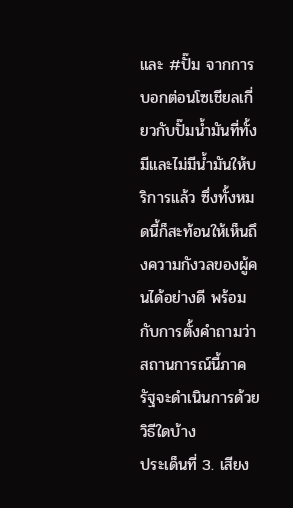และ #ปั๊ม จากการบอกต่อนโซเชียลเกี่ยวกับปั๊มน้ำมันที่ทั้งมีและไม่มีน้ำมันให้บริการแล้ว ซึ่งทั้งหมดนี้ก็สะท้อนให้เห็นถึงความกังวลของผู้คนได้อย่างดี พร้อมกับการตั้งคำถามว่าสถานการณ์นี้ภาครัฐจะดำเนินการด้วยวิธีใดบ้าง
ประเด็นที่ 3. เสียง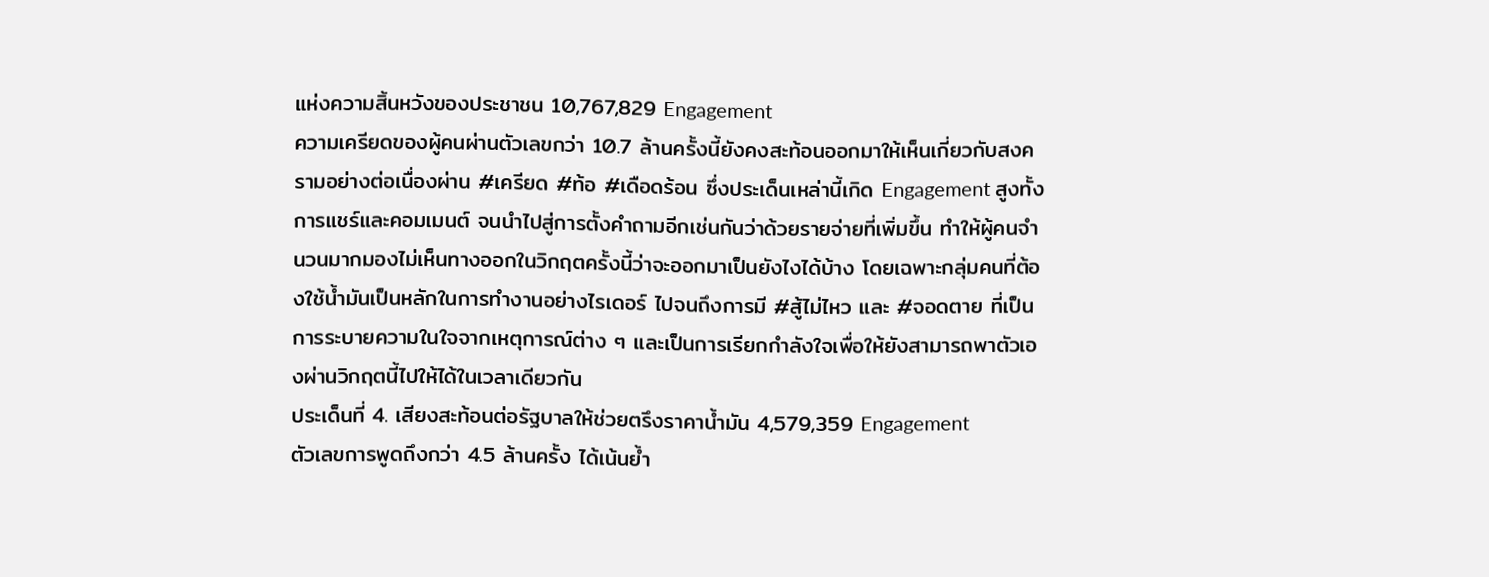แห่งความสิ้นหวังของประชาชน 10,767,829 Engagement
ความเครียดของผู้คนผ่านตัวเลขกว่า 10.7 ล้านครั้งนี้ยังคงสะท้อนออกมาให้เห็นเกี่ยวกับสงครามอย่างต่อเนื่องผ่าน #เครียด #ท้อ #เดือดร้อน ซึ่งประเด็นเหล่านี้เกิด Engagement สูงทั้งการแชร์และคอมเมนต์ จนนำไปสู่การตั้งคำถามอีกเช่นกันว่าด้วยรายจ่ายที่เพิ่มขึ้น ทำให้ผู้คนจำนวนมากมองไม่เห็นทางออกในวิกฤตครั้งนี้ว่าจะออกมาเป็นยังไงได้บ้าง โดยเฉพาะกลุ่มคนที่ต้องใช้น้ำมันเป็นหลักในการทำงานอย่างไรเดอร์ ไปจนถึงการมี #สู้ไม่ไหว และ #จอดตาย ที่เป็นการระบายความในใจจากเหตุการณ์ต่าง ๆ และเป็นการเรียกกำลังใจเพื่อให้ยังสามารถพาตัวเองผ่านวิกฤตนี้ไปให้ได้ในเวลาเดียวกัน
ประเด็นที่ 4. เสียงสะท้อนต่อรัฐบาลให้ช่วยตรึงราคาน้ำมัน 4,579,359 Engagement
ตัวเลขการพูดถึงกว่า 4.5 ล้านครั้ง ได้เน้นย้ำ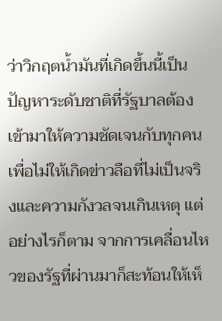ว่าวิกฤตน้ำมันที่เกิดขึ้นนี้เป็นปัญหาระดับชาติที่รัฐบาลต้องเข้ามาให้ความชัดเจนกับทุกคน เพื่อไม่ให้เกิดข่าวลือที่ไม่เป็นจริงและความกังวลจนเกินเหตุ แต่อย่างไรก็ตาม จากการเคลื่อนไหวของรัฐที่ผ่านมาก็สะท้อนให้เห็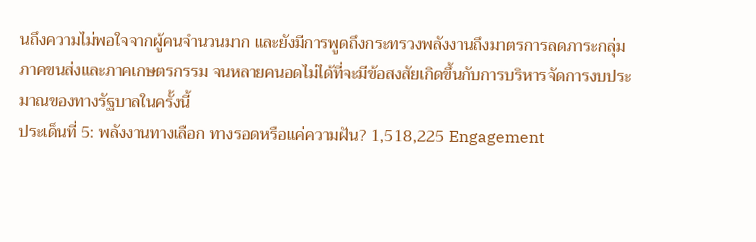นถึงความไม่พอใจจากผู้คนจำนวนมาก และยังมีการพูดถึงกระทรวงพลังงานถึงมาตรการลดภาระกลุ่มภาคขนส่งและภาคเกษตรกรรม จนหลายคนอดไม่ได้ที่จะมีข้อสงสัยเกิดขึ้นกับการบริหารจัดการงบประมาณของทางรัฐบาลในครั้งนี้
ประเด็นที่ 5: พลังงานทางเลือก ทางรอดหรือแค่ความฝัน? 1,518,225 Engagement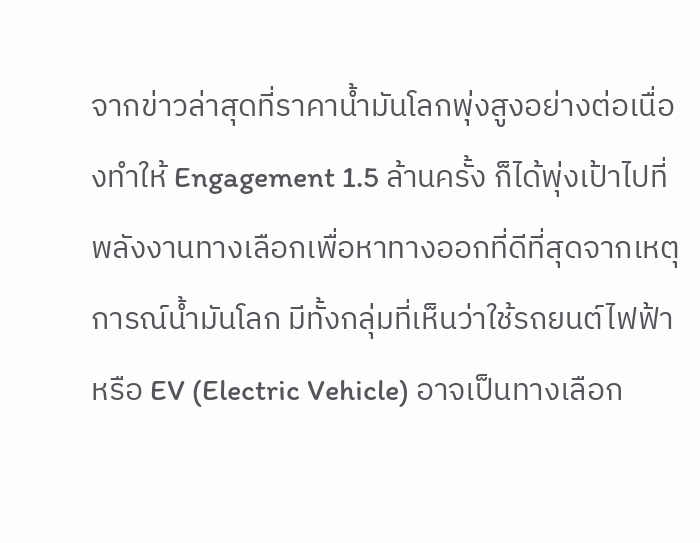จากข่าวล่าสุดที่ราคาน้ำมันโลกพุ่งสูงอย่างต่อเนื่องทำให้ Engagement 1.5 ล้านครั้ง ก็ได้พุ่งเป้าไปที่พลังงานทางเลือกเพื่อหาทางออกที่ดีที่สุดจากเหตุการณ์น้ำมันโลก มีทั้งกลุ่มที่เห็นว่าใช้รถยนต์ไฟฟ้าหรือ EV (Electric Vehicle) อาจเป็นทางเลือก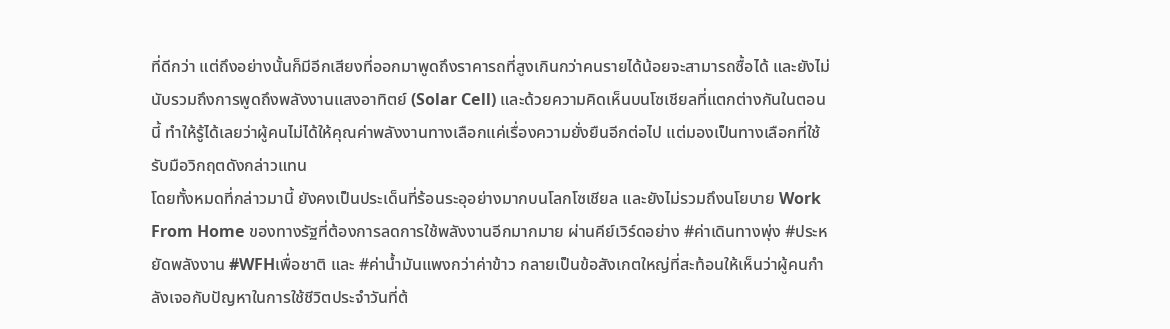ที่ดีกว่า แต่ถึงอย่างนั้นก็มีอีกเสียงที่ออกมาพูดถึงราคารถที่สูงเกินกว่าคนรายได้น้อยจะสามารถซื้อได้ และยังไม่นับรวมถึงการพูดถึงพลังงานแสงอาทิตย์ (Solar Cell) และด้วยความคิดเห็นบนโซเชียลที่แตกต่างกันในตอนนี้ ทำให้รู้ได้เลยว่าผู้คนไม่ได้ให้คุณค่าพลังงานทางเลือกแค่เรื่องความยั่งยืนอีกต่อไป แต่มองเป็นทางเลือกที่ใช้รับมือวิกฤตดังกล่าวแทน
โดยทั้งหมดที่กล่าวมานี้ ยังคงเป็นประเด็นที่ร้อนระอุอย่างมากบนโลกโซเชียล และยังไม่รวมถึงนโยบาย Work From Home ของทางรัฐที่ต้องการลดการใช้พลังงานอีกมากมาย ผ่านคีย์เวิร์ดอย่าง #ค่าเดินทางพุ่ง #ประหยัดพลังงาน #WFHเพื่อชาติ และ #ค่าน้ำมันแพงกว่าค่าข้าว กลายเป็นข้อสังเกตใหญ่ที่สะท้อนให้เห็นว่าผู้คนกำลังเจอกับปัญหาในการใช้ชีวิตประจำวันที่ต้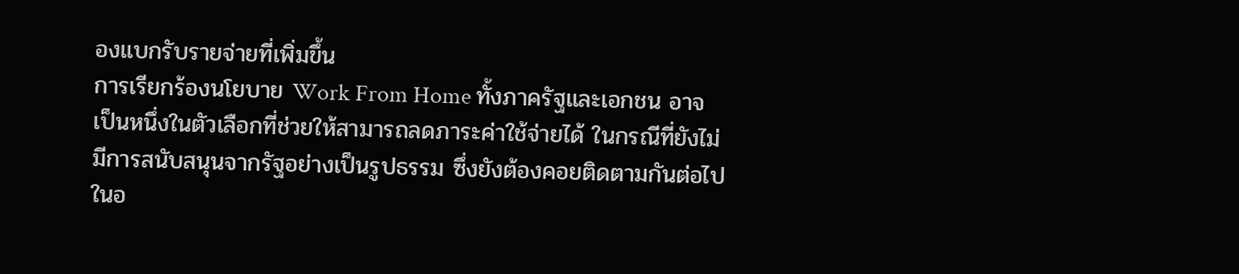องแบกรับรายจ่ายที่เพิ่มขึ้น
การเรียกร้องนโยบาย Work From Home ทั้งภาครัฐและเอกชน อาจเป็นหนึ่งในตัวเลือกที่ช่วยให้สามารถลดภาระค่าใช้จ่ายได้ ในกรณีที่ยังไม่มีการสนับสนุนจากรัฐอย่างเป็นรูปธรรม ซึ่งยังต้องคอยติดตามกันต่อไปในอ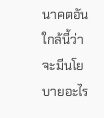นาคตอันใกล้นี้ว่าจะมีนโยบายอะไร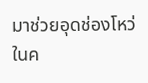มาช่วยอุดช่องโหว่ในค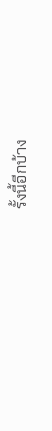รั้งนี้อีกบ้าง